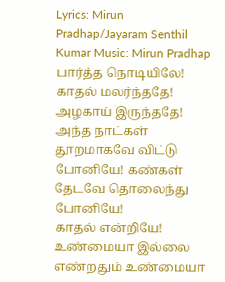Lyrics: Mirun Pradhap/Jayaram Senthil Kumar Music: Mirun Pradhap பார்த்த நொடியிலே! காதல் மலர்ந்ததே! அழகாய் இருந்ததே! அந்த நாட்கள்
தூறமாகவே விட்டு போனியே! கண்கள் தேடவே தொலைந்து போனியே!
காதல் என்றியே! உண்மையா இல்லை எண்றதும் உண்மையா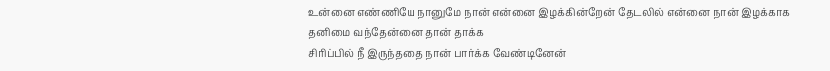உன்னை எண்ணியே நானுமே நான் என்னை இழக்கின்றேன் தேடலில் என்னை நான் இழக்காக தனிமை வந்தேன்னை தான் தாக்க
சிரிப்பில் நீ இருந்ததை நான் பார்க்க வேண்டினேன்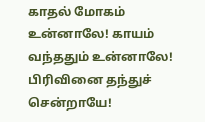காதல் மோகம் உன்னாலே! காயம் வந்ததும் உன்னாலே! பிரிவினை தந்துச் சென்றாயே!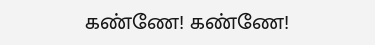கண்ணே! கண்ணே!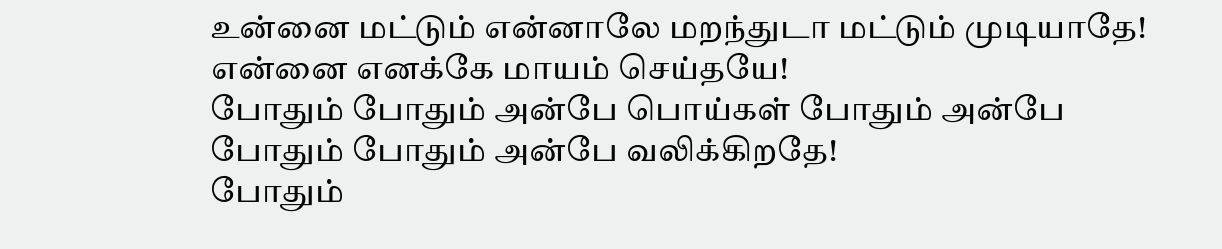உன்னை மட்டும் என்னாலே மறந்துடா மட்டும் முடியாதே! என்னை எனக்கே மாயம் செய்தயே!
போதும் போதும் அன்பே பொய்கள் போதும் அன்பே போதும் போதும் அன்பே வலிக்கிறதே!
போதும்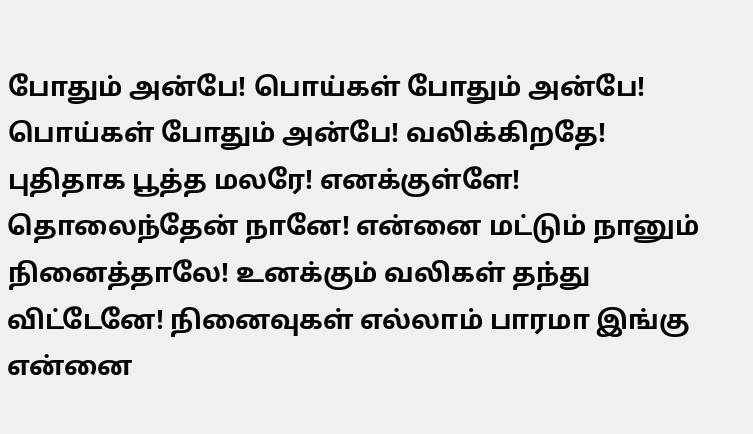போதும் அன்பே! பொய்கள் போதும் அன்பே! பொய்கள் போதும் அன்பே! வலிக்கிறதே!
புதிதாக பூத்த மலரே! எனக்குள்ளே! தொலைந்தேன் நானே! என்னை மட்டும் நானும் நினைத்தாலே! உனக்கும் வலிகள் தந்து விட்டேனே! நினைவுகள் எல்லாம் பாரமா இங்கு என்னை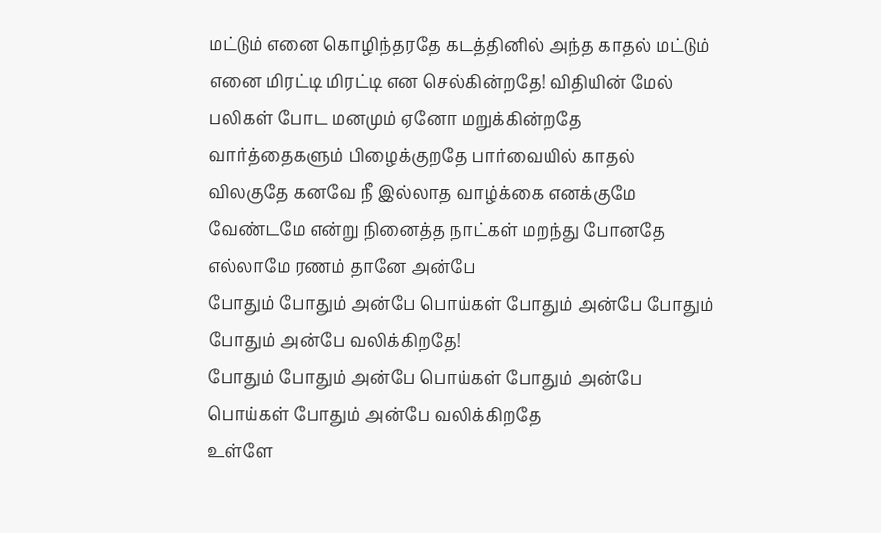மட்டும் எனை கொழிந்தரதே கடத்தினில் அந்த காதல் மட்டும் எனை மிரட்டி மிரட்டி என செல்கின்றதே! விதியின் மேல் பலிகள் போட மனமும் ஏனோ மறுக்கின்றதே வார்த்தைகளும் பிழைக்குறதே பார்வையில் காதல் விலகுதே கனவே நீ இல்லாத வாழ்க்கை எனக்குமே வேண்டமே என்று நினைத்த நாட்கள் மறந்து போனதே எல்லாமே ரணம் தானே அன்பே
போதும் போதும் அன்பே பொய்கள் போதும் அன்பே போதும் போதும் அன்பே வலிக்கிறதே!
போதும் போதும் அன்பே பொய்கள் போதும் அன்பே பொய்கள் போதும் அன்பே வலிக்கிறதே
உள்ளே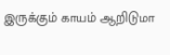இருக்கும் காயம் ஆறிடுமா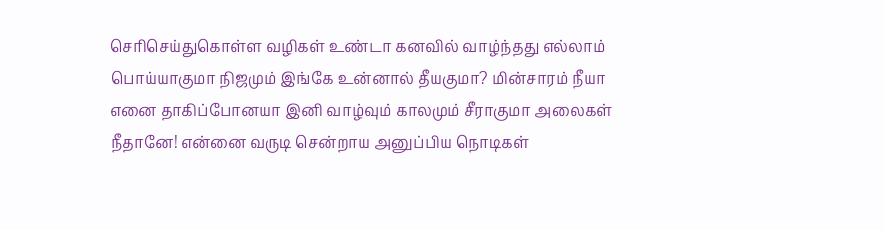செரிசெய்துகொள்ள வழிகள் உண்டா கனவில் வாழ்ந்தது எல்லாம் பொய்யாகுமா நிஜமும் இங்கே உன்னால் தீயகுமா? மின்சாரம் நீயா எனை தாகிப்போனயா இனி வாழ்வும் காலமும் சீராகுமா அலைகள் நீதானே! என்னை வருடி சென்றாய அனுப்பிய நொடிகள்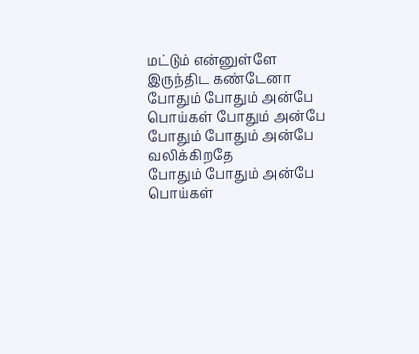மட்டும் என்னுள்ளே இருந்திட கண்டேனா
போதும் போதும் அன்பே பொய்கள் போதும் அன்பே போதும் போதும் அன்பே வலிக்கிறதே
போதும் போதும் அன்பே பொய்கள்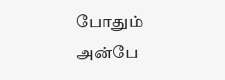போதும் அன்பே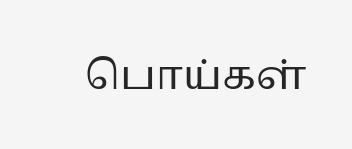பொய்கள்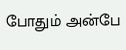போதும் அன்பே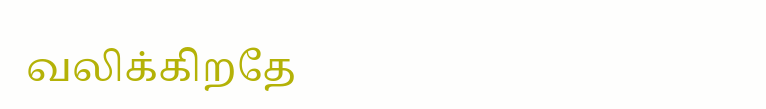வலிக்கிறதே